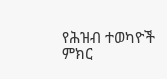የሕዝብ ተወካዮች ምክር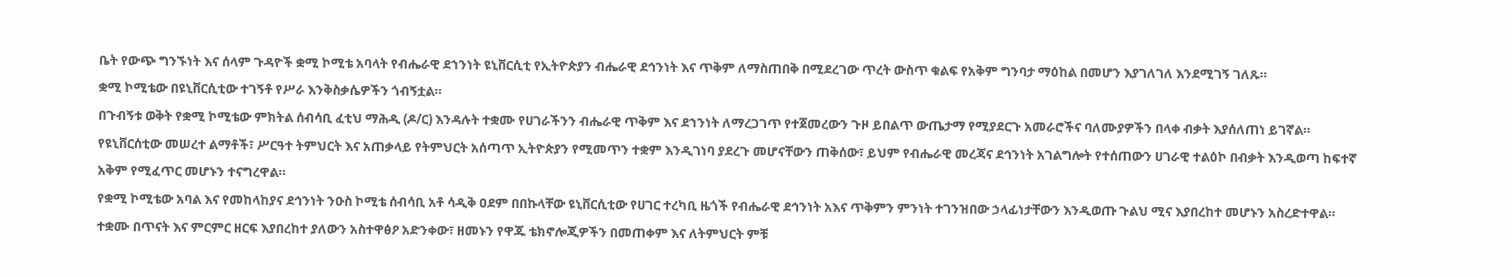ቤት የውጭ ግንኙነት እና ሰላም ጉዳዮች ቋሚ ኮሚቴ አባላት የብሔራዊ ደኀንነት ዩኒቨርሲቲ የኢትዮጵያን ብሔራዊ ደኅንነት እና ጥቅም ለማስጠበቅ በሚደረገው ጥረት ውስጥ ቁልፍ የአቅም ግንባታ ማዕከል በመሆን እያገለገለ እንደሚገኝ ገለጹ።
ቋሚ ኮሚቴው በዩኒቨርሲቲው ተገኝቶ የሥራ እንቅስቃሴዎችን ጎብኝቷል።
በጉብኝቱ ወቅት የቋሚ ኮሚቴው ምክትል ሰብሳቢ ፈቲህ ማሕዲ (ዶ/ር) እንዳሉት ተቋሙ የሀገራችንን ብሔራዊ ጥቅም እና ደኀንነት ለማረጋገጥ የተጀመረውን ጉዞ ይበልጥ ውጤታማ የሚያደርጉ አመራሮችና ባለሙያዎችን በላቀ ብቃት እያሰለጠነ ይገኛል።
የዩኒቨርሰቲው መሠረተ ልማቶች፣ ሥርዓተ ትምህርት እና አጠቃላይ የትምህርት አሰጣጥ ኢትዮጵያን የሚመጥን ተቋም እንዲገነባ ያደረጉ መሆናቸውን ጠቅሰው፣ ይህም የብሔራዊ መረጃና ደኅንነት አገልግሎት የተሰጠውን ሀገራዊ ተልዕኮ በብቃት እንዲወጣ ከፍተኛ አቅም የሚፈጥር መሆኑን ተናግረዋል።
የቋሚ ኮሚቴው አባል እና የመከላከያና ደኅንነት ንዑስ ኮሚቴ ሰብሳቢ አቶ ሳዲቅ ዐደም በበኩላቸው ዩኒቨርሲቲው የሀገር ተረካቢ ዜጎች የብሔራዊ ደኅንነት አእና ጥቅምን ምንነት ተገንዝበው ኃላፊነታቸውን እንዲወጡ ጉልህ ሚና እያበረከተ መሆኑን አስረድተዋል።
ተቋሙ በጥናት እና ምርምር ዘርፍ እያበረከተ ያለውን አስተዋፅዖ አድንቀው፣ ዘመኑን የዋጁ ቴክኖሎጂዎችን በመጠቀም እና ለትምህርት ምቹ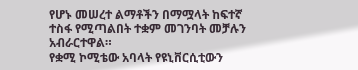የሆኑ መሠረተ ልማቶችን በማሟላት ከፍተኛ ተስፋ የሚጣልበት ተቋም መገንባት መቻሉን አብራርተዋል።
የቋሚ ኮሚቴው አባላት የዩኒቨርሲቲውን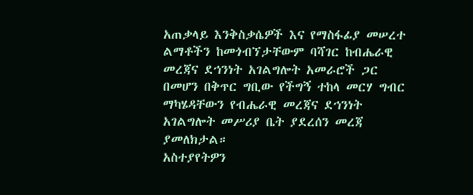አጠቃላይ እንቅስቃሴዎች እና የማስፋፊያ መሠረተ ልማቶችን ከመጎብኘታቸውም ባሻገር ከብሔራዊ መረጃና ደኀንነት አገልግሎት አመራሮች ጋር በመሆን በቅጥር ግቢው የችግኝ ተከላ መርሃ ግብር ማካሄዳቸውን የብሔራዊ መረጃና ደኀንነት አገልግሎት መሥሪያ ቤት ያደረሰን መረጃ ያመለክታል።
አስተያየትዎን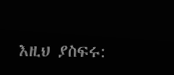እዚህ ያስፍሩ: